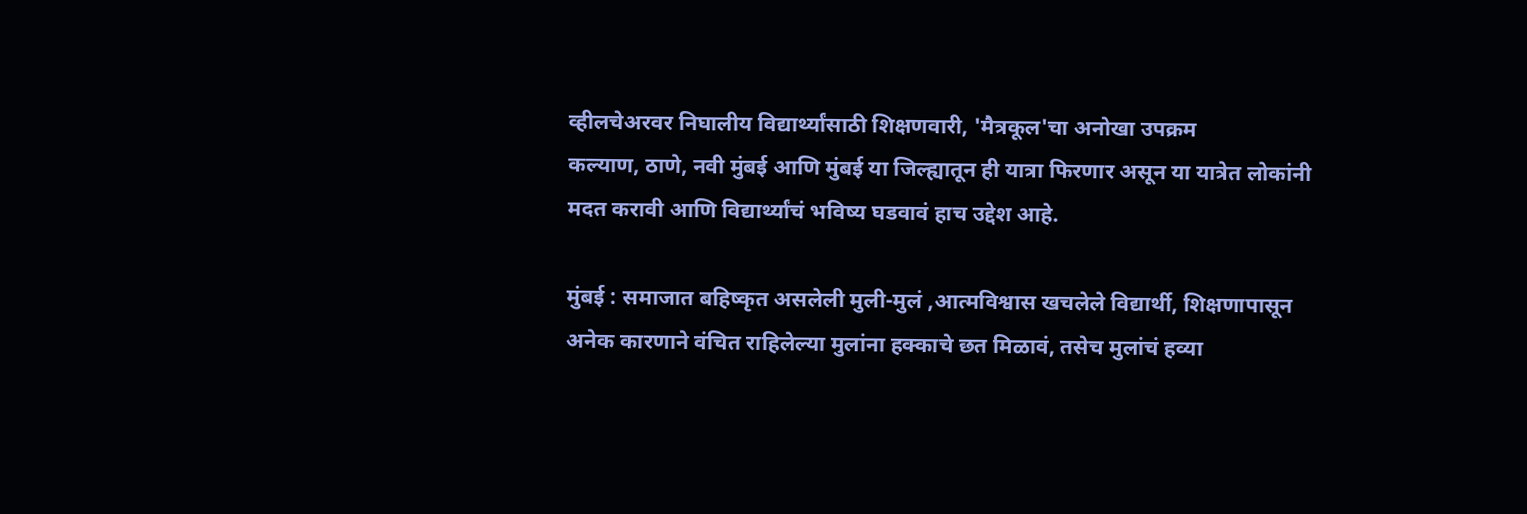व्हीलचेअरवर निघालीय विद्यार्थ्यांसाठी शिक्षणवारी, 'मैत्रकूल'चा अनोखा उपक्रम
कल्याण, ठाणे, नवी मुंबई आणि मुंबई या जिल्ह्यातून ही यात्रा फिरणार असून या यात्रेत लोकांनी मदत करावी आणि विद्यार्थ्यांचं भविष्य घडवावं हाच उद्देश आहे.

मुंबई : समाजात बहिष्कृत असलेली मुली-मुलं ,आत्मविश्वास खचलेले विद्यार्थी, शिक्षणापासून अनेक कारणाने वंचित राहिलेल्या मुलांना हक्काचे छत मिळावं, तसेच मुलांचं हव्या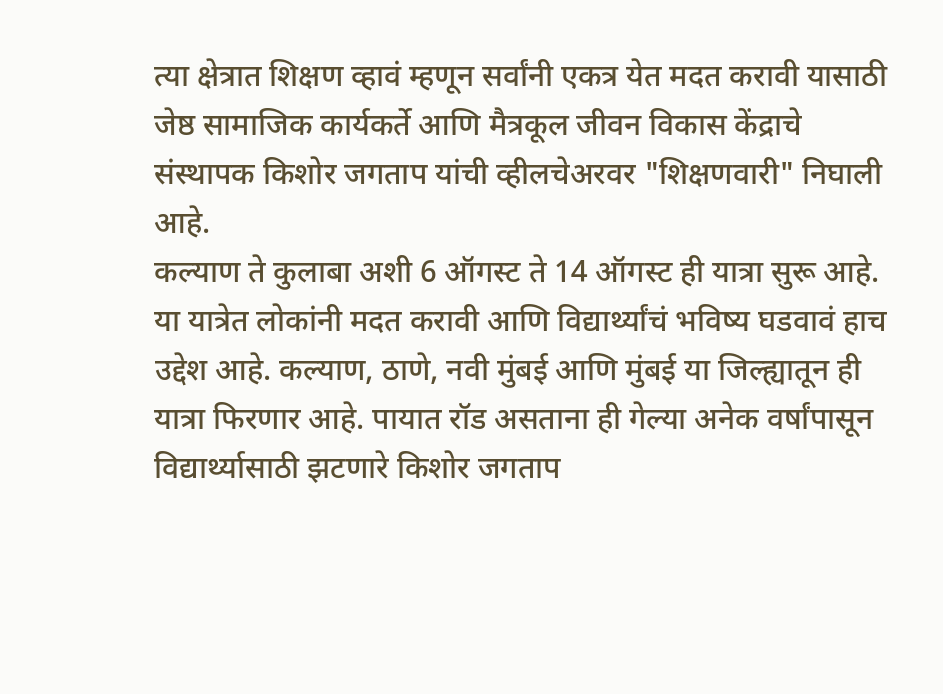त्या क्षेत्रात शिक्षण व्हावं म्हणून सर्वांनी एकत्र येत मदत करावी यासाठी जेष्ठ सामाजिक कार्यकर्ते आणि मैत्रकूल जीवन विकास केंद्राचे संस्थापक किशोर जगताप यांची व्हीलचेअरवर "शिक्षणवारी" निघाली आहे.
कल्याण ते कुलाबा अशी 6 ऑगस्ट ते 14 ऑगस्ट ही यात्रा सुरू आहे. या यात्रेत लोकांनी मदत करावी आणि विद्यार्थ्यांचं भविष्य घडवावं हाच उद्देश आहे. कल्याण, ठाणे, नवी मुंबई आणि मुंबई या जिल्ह्यातून ही यात्रा फिरणार आहे. पायात रॉड असताना ही गेल्या अनेक वर्षांपासून विद्यार्थ्यासाठी झटणारे किशोर जगताप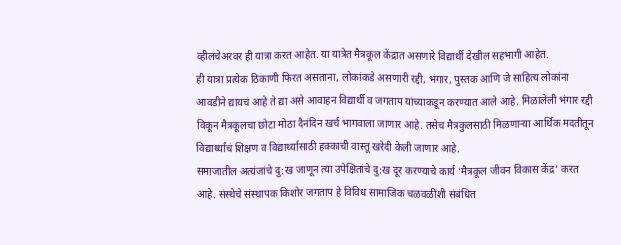व्हीलचेअरवर ही यात्रा करत आहेत. या यात्रेत मैत्रकूल केंद्रात असणारे विद्यार्थी देखील सहभागी आहेत.
ही यात्रा प्रत्येक ठिकाणी फिरत असताना, लोकांकडे असणारी रद्दी, भंगार, पुस्तक आणि जे साहित्य लोकांना आवडीने द्यायचं आहे ते द्या असे आवाहन विद्यार्थी व जगताप यांच्याकडून करण्यात आले आहे. मिळालेली भंगार रद्दी विकून मैत्रकूलचा छोटा मोठा दैनंदिन खर्च भागवाला जाणार आहे. तसेच मैत्रकुलसाठी मिळणाऱ्या आर्थिक मदतीतून विद्यार्थ्यांचं शिक्षण व विद्यार्थ्यासाठी हक्काची वास्तू खरेदी केली जाणार आहे.
समाजातील अत्यंजांचे दु:ख जाणून त्या उपेक्षितांचे दु:ख दूर करण्याचे कार्य ‘मैत्रकूल जीवन विकास केंद्र’ करत आहे. संस्थेचे संस्थापक किशोर जगताप हे विविध सामाजिक चळवळींशी संबंधित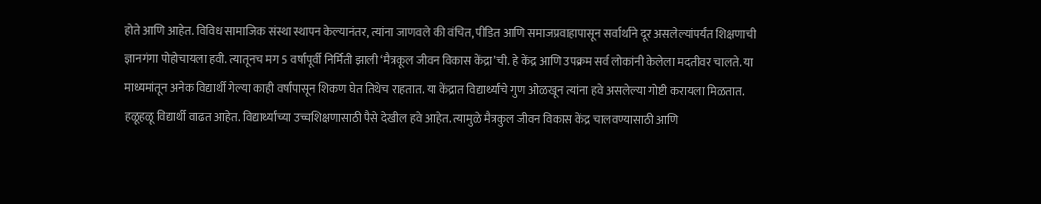होते आणि आहेत. विविध सामाजिक संस्था स्थापन केल्यानंतर, त्यांना जाणवले की वंचित, पीडित आणि समाजप्रवाहापासून सर्वार्थाने दूर असलेल्यांपर्यंत शिक्षणाची ज्ञानगंगा पोहोचायला हवी. त्यातूनच मग 5 वर्षापूर्वी निर्मिती झाली ‘मैत्रकूल जीवन विकास केंद्रा’ची. हे केंद्र आणि उपक्रम सर्व लोकांनी केलेला मदतीवर चालते. या माध्यमांतून अनेक विद्यार्थी गेल्या काही वर्षांपासून शिकण घेत तिथेच राहतात. या केंद्रात विद्यार्थ्यांचे गुण ओळखून त्यांना हवे असलेल्या गोष्टी करायला मिळतात.
हळूहळू विद्यार्थी वाढत आहेत. विद्यार्थ्यांच्या उच्चशिक्षणासाठी पैसे देखील हवे आहेत. त्यामुळे मैत्रकुल जीवन विकास केंद्र चालवण्यासाठी आणि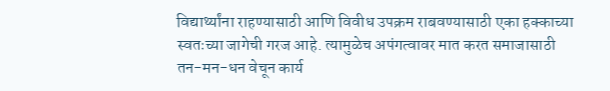विद्यार्थ्यांना राहण्यासाठी आणि विवीध उपक्रम राबवण्यासाठी एका हक्काच्या स्वतःच्या जागेची गरज आहे. त्यामुळेच अपंगत्वावर मात करत समाजासाठी तन-मन-धन वेचून कार्य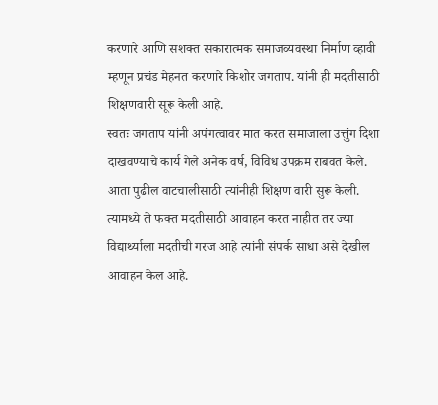करणारे आणि सशक्त सकारात्मक समाजव्यवस्था निर्माण व्हावी म्हणून प्रचंड मेहनत करणारे किशोर जगताप. यांनी ही मदतीसाठी शिक्षणवारी सूरू केली आहे.
स्वतः जगताप यांनी अपंगत्वावर मात करत समाजाला उत्तुंग दिशा दाखवण्याचे कार्य गेले अनेक वर्ष, विविध उपक्रम राबवत केले. आता पुढील वाटचालीसाठी त्यांनीही शिक्षण वारी सुरू केली. त्यामध्ये ते फक्त मदतीसाठी आवाहन करत नाहीत तर ज्या विद्यार्थ्याला मदतीची गरज आहे त्यांनी संपर्क साधा असे देखील आवाहन केल आहे.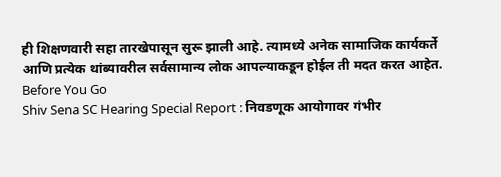ही शिक्षणवारी सहा तारखेपासून सुरू झाली आहे. त्यामध्ये अनेक सामाजिक कार्यकर्ते आणि प्रत्येक थांब्यावरील सर्वसामान्य लोक आपल्याकडून होईल ती मदत करत आहेत.
Before You Go
Shiv Sena SC Hearing Special Report : निवडणूक आयोगावर गंभीर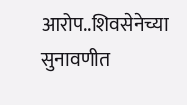आरोप..शिवसेनेच्या सुनावणीत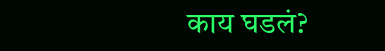काय घडलं?